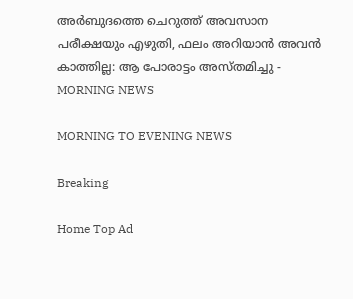അര്‍ബുദത്തെ ചെറുത്ത് അവസാന പരീക്ഷയും എഴുതി, ഫലം അറിയാന്‍ അവന്‍ കാത്തില്ല: ആ പോരാട്ടം അസ്തമിച്ചു - MORNING NEWS

MORNING TO EVENING NEWS

Breaking

Home Top Ad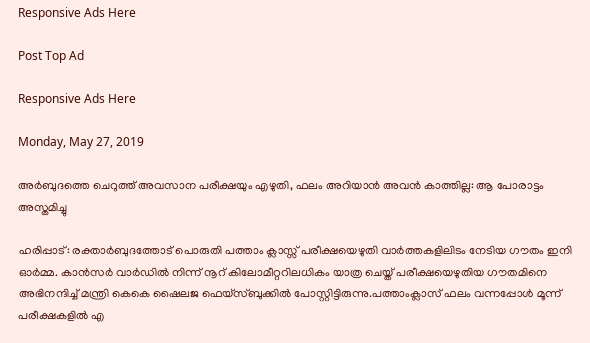Responsive Ads Here

Post Top Ad

Responsive Ads Here

Monday, May 27, 2019

അര്‍ബുദത്തെ ചെറുത്ത് അവസാന പരീക്ഷയും എഴുതി, ഫലം അറിയാന്‍ അവന്‍ കാത്തില്ല: ആ പോരാട്ടം അസ്തമിച്ചു

ഹരിപ്പാട്: രക്താർബുദത്തോട് പൊരുതി പത്താം ക്ലാസ്സ് പരീക്ഷയെഴുതി വാർത്തകളിലിടം നേടിയ ഗൗതം ഇനി ഓർമ്മ. കാൻസർ വാർഡിൽ നിന്ന് നൂറ് കിലോമീറ്ററിലധികം യാത്ര ചെയ്ത് പരീക്ഷയെഴുതിയ ഗൗതമിനെ അഭിനന്ദിച്ച് മന്ത്രി കെകെ ഷൈലജ ഫെയ്സ്ബുക്കിൽ പോസ്റ്റിട്ടിരുന്നു.പത്താംക്ലാസ് ഫലം വന്നപ്പോൾ മൂന്ന് പരീക്ഷകളിൽ എ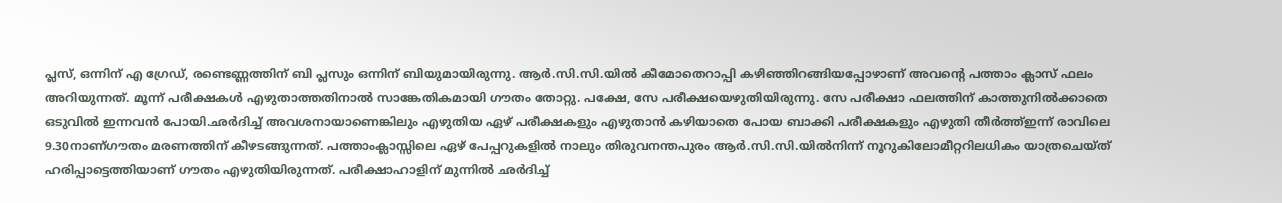പ്ലസ്, ഒന്നിന് എ ഗ്രേഡ്, രണ്ടെണ്ണത്തിന് ബി പ്ലസും ഒന്നിന് ബിയുമായിരുന്നു. ആർ.സി.സി.യിൽ കീമോതെറാപ്പി കഴിഞ്ഞിറങ്ങിയപ്പോഴാണ് അവന്റെ പത്താം ക്ലാസ് ഫലം അറിയുന്നത്. മൂന്ന് പരീക്ഷകൾ എഴുതാത്തതിനാൽ സാങ്കേതികമായി ഗൗതം തോറ്റു. പക്ഷേ, സേ പരീക്ഷയെഴുതിയിരുന്നു. സേ പരീക്ഷാ ഫലത്തിന് കാത്തുനിൽക്കാതെ ഒടുവിൽ ഇന്നവൻ പോയി.ഛർദിച്ച് അവശനായാണെങ്കിലും എഴുതിയ ഏഴ് പരീക്ഷകളും എഴുതാൻ കഴിയാതെ പോയ ബാക്കി പരീക്ഷകളും എഴുതി തീർത്ത്ഇന്ന് രാവിലെ 9.30നാണ്ഗൗതം മരണത്തിന് കീഴടങ്ങുന്നത്. പത്താംക്ലാസ്സിലെ ഏഴ് പേപ്പറുകളിൽ നാലും തിരുവനന്തപുരം ആർ.സി.സി.യിൽനിന്ന് നൂറുകിലോമീറ്ററിലധികം യാത്രചെയ്ത് ഹരിപ്പാട്ടെത്തിയാണ് ഗൗതം എഴുതിയിരുന്നത്. പരീക്ഷാഹാളിന് മുന്നിൽ ഛർദിച്ച്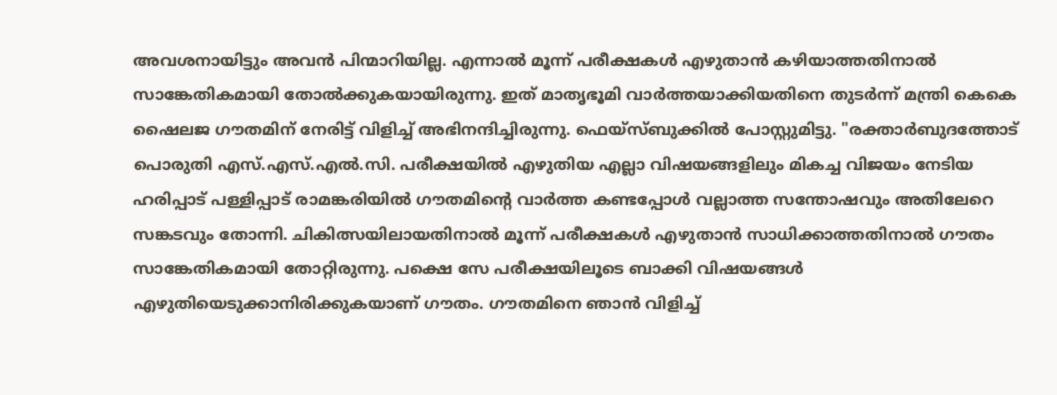അവശനായിട്ടും അവൻ പിന്മാറിയില്ല. എന്നാൽ മൂന്ന് പരീക്ഷകൾ എഴുതാൻ കഴിയാത്തതിനാൽ സാങ്കേതികമായി തോൽക്കുകയായിരുന്നു. ഇത് മാതൃഭൂമി വാർത്തയാക്കിയതിനെ തുടർന്ന് മന്ത്രി കെകെ ഷൈലജ ഗൗതമിന് നേരിട്ട് വിളിച്ച് അഭിനന്ദിച്ചിരുന്നു. ഫെയ്സ്ബുക്കിൽ പോസ്റ്റുമിട്ടു. "രക്താർബുദത്തോട് പൊരുതി എസ്.എസ്.എൽ.സി. പരീക്ഷയിൽ എഴുതിയ എല്ലാ വിഷയങ്ങളിലും മികച്ച വിജയം നേടിയ ഹരിപ്പാട് പള്ളിപ്പാട് രാമങ്കരിയിൽ ഗൗതമിന്റെ വാർത്ത കണ്ടപ്പോൾ വല്ലാത്ത സന്തോഷവും അതിലേറെ സങ്കടവും തോന്നി. ചികിത്സയിലായതിനാൽ മൂന്ന് പരീക്ഷകൾ എഴുതാൻ സാധിക്കാത്തതിനാൽ ഗൗതം സാങ്കേതികമായി തോറ്റിരുന്നു. പക്ഷെ സേ പരീക്ഷയിലൂടെ ബാക്കി വിഷയങ്ങൾ എഴുതിയെടുക്കാനിരിക്കുകയാണ് ഗൗതം. ഗൗതമിനെ ഞാൻ വിളിച്ച്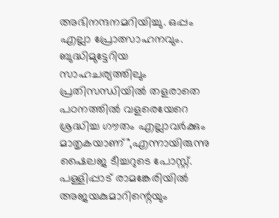അഭിനന്ദനമറിയിച്ചു. ഒപ്പം എല്ലാ പ്രോത്സാഹനവും. ബുദ്ധിമുട്ടേറിയ സാഹചര്യത്തിലും പ്രതിസന്ധിയിൽ തളരാതെ പഠനത്തിൽ വളരെയേറെ ശ്രദ്ധിച്ച ഗൗതം എല്ലാവർക്കും മാതൃകയാണ്",എന്നായിരുന്നു ഷൈലജ ടീച്ചറുടെ പോസ്റ്റ്. പള്ളിപ്പാട് രാമങ്കേരിയിൽ അജയകുമാറിന്റെയും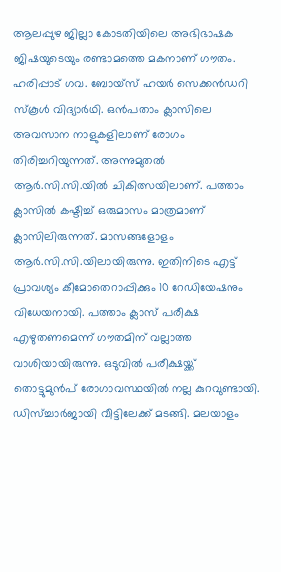ആലപ്പുഴ ജില്ലാ കോടതിയിലെ അഭിഭാഷക ജിഷയുടെയും രണ്ടാമത്തെ മകനാണ് ഗൗതം. ഹരിപ്പാട് ഗവ. ബോയ്സ് ഹയർ സെക്കൻഡറി സ്കൂൾ വിദ്യാർഥി. ഒൻപതാം ക്ലാസിലെ അവസാന നാളുകളിലാണ് രോഗം തിരിച്ചറിയുന്നത്. അന്നുമുതൽ ആർ.സി.സി.യിൽ ചികിത്സയിലാണ്. പത്താം ക്ലാസിൽ കഷ്ടിച്ച് ഒരുമാസം മാത്രമാണ് ക്ലാസിലിരുന്നത്. മാസങ്ങളോളം ആർ.സി.സി.യിലായിരുന്നു. ഇതിനിടെ എട്ട് പ്രാവശ്യം കീമോതെറാപ്പിക്കും 10 റേഡിയേഷനും വിധേയനായി. പത്താം ക്ലാസ് പരീക്ഷ എഴുതണമെന്ന് ഗൗതമിന് വല്ലാത്ത വാശിയായിരുന്നു. ഒടുവിൽ പരീക്ഷയ്ക്ക് തൊട്ടുമുൻപ് രോഗാവസ്ഥയിൽ നല്ല കുറവുണ്ടായി. ഡിസ്ച്ചാർജായി വീട്ടിലേക്ക് മടങ്ങി. മലയാളം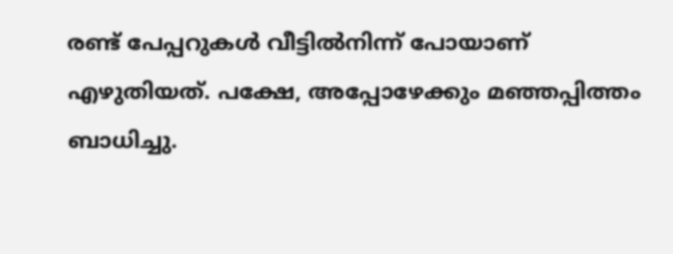രണ്ട് പേപ്പറുകൾ വീട്ടിൽനിന്ന് പോയാണ് എഴുതിയത്. പക്ഷേ, അപ്പോഴേക്കും മഞ്ഞപ്പിത്തം ബാധിച്ചു.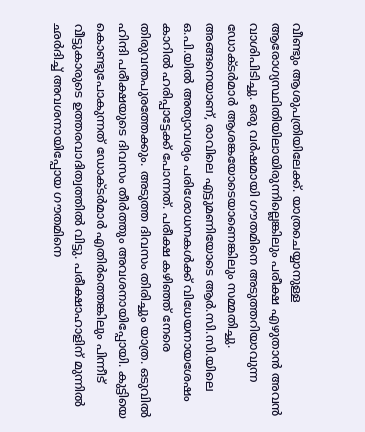വീണ്ടും ആശുപത്രിയിലേക്ക്. യാത്രചെയ്യാനുള്ള ആരോഗ്യസ്ഥിതിയിലായിരുന്നില്ലെങ്കിലും പരീക്ഷ എഴുതാൻ അവൻ വാശിപിടിച്ചു. ഒരു വർഷമായി ഗൗതമിനെ അടുത്തറിയാവുന്ന ഡോക്ടർമാർ ആശങ്കയോടെയാണെങ്കിലും സമ്മതിച്ചു. അങ്ങനെയാണ്, രാവിലെ എട്ടുമണിയോടെ ആർ.സി.സി.യിലെ ഒ.പി.യിൽ അത്യാവശ്യം പരിശോധനകൾക്ക് വിധേയനായശേഷം കാറിൽ ഹരിപ്പാട്ടേക്ക് പോന്നത്. പരീക്ഷ കഴിഞ്ഞ് നേരെ തിരുവന്തപുരത്തേക്കും. അടുത്ത ദിവസം തിരിച്ചും യാത്ര. ഒടുവിൽ ഹിന്ദി പരീക്ഷയുടെ ദിവസം തീർത്തും അവശനായിപ്പോയി. കുട്ടിയെ കൊണ്ടുപോകുന്നത് ഡോക്ടർമാർ എതിർത്തെങ്കിലും പിന്നീട് വീട്ടുകാരുടെ ഉത്തരവാദിത്വത്തിൽ വിട്ടു. പരീക്ഷാഹാളിന് മുന്നിൽ ഛർദിച്ച് അവശനായിപ്പോയ ഗൗതമിനെ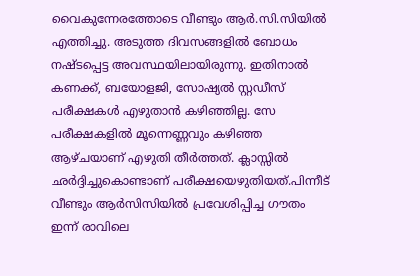വൈകുന്നേരത്തോടെ വീണ്ടും ആർ.സി.സിയിൽ എത്തിച്ചു. അടുത്ത ദിവസങ്ങളിൽ ബോധം നഷ്ടപ്പെട്ട അവസ്ഥയിലായിരുന്നു. ഇതിനാൽ കണക്ക്, ബയോളജി, സോഷ്യൽ സ്റ്റഡീസ് പരീക്ഷകൾ എഴുതാൻ കഴിഞ്ഞില്ല. സേ പരീക്ഷകളിൽ മൂന്നെണ്ണവും കഴിഞ്ഞ ആഴ്ചയാണ് എഴുതി തീർത്തത്. ക്ലാസ്സിൽ ഛർദ്ദിച്ചുകൊണ്ടാണ് പരീക്ഷയെഴുതിയത്.പിന്നീട് വീണ്ടും ആർസിസിയിൽ പ്രവേശിപ്പിച്ച ഗൗതം ഇന്ന് രാവിലെ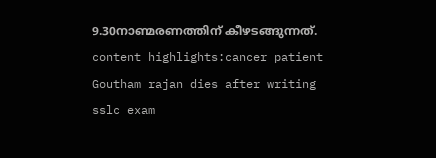9.30നാണ്മരണത്തിന് കീഴടങ്ങുന്നത്. content highlights:cancer patient Goutham rajan dies after writing sslc exam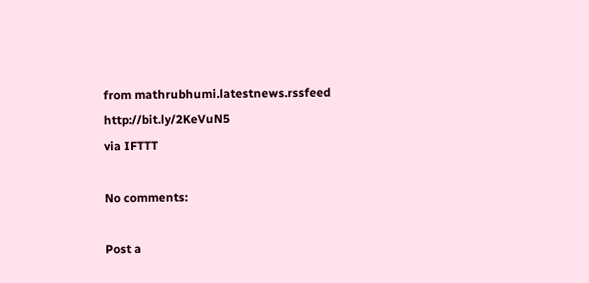from mathrubhumi.latestnews.rssfeed http://bit.ly/2KeVuN5
via IFTTT

No comments:

Post a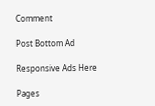Comment

Post Bottom Ad

Responsive Ads Here

Pages